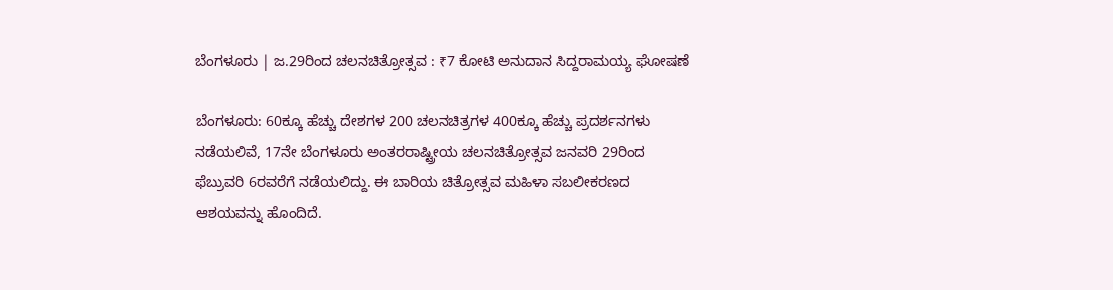ಬೆಂಗಳೂರು | ಜ.29ರಿಂದ ಚಲನಚಿತ್ರೋತ್ಸವ : ₹7 ಕೋಟಿ ಅನುದಾನ ಸಿದ್ದರಾಮಯ್ಯ ಘೋಷಣೆ

ಬೆಂಗಳೂರು: 60ಕ್ಕೂ ಹೆಚ್ಚು ದೇಶಗಳ 200 ಚಲನಚಿತ್ರಗಳ 400ಕ್ಕೂ ಹೆಚ್ಚು ಪ್ರದರ್ಶನಗಳು ನಡೆಯಲಿವೆ, 17ನೇ ಬೆಂಗಳೂರು ಅಂತರರಾಷ್ಟ್ರೀಯ ಚಲನಚಿತ್ರೋತ್ಸವ ಜನವರಿ 29ರಿಂದ ಫೆಬ್ರುವರಿ 6ರವರೆಗೆ ನಡೆಯಲಿದ್ದು. ಈ ಬಾರಿಯ ಚಿತ್ರೋತ್ಸವ ಮಹಿಳಾ ಸಬಲೀಕರಣದ ಆಶಯವನ್ನು ಹೊಂದಿದೆ.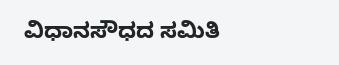ವಿಧಾನಸೌಧದ ಸಮಿತಿ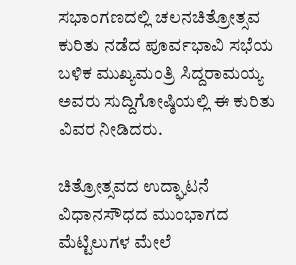ಸಭಾಂಗಣದಲ್ಲಿ ಚಲನಚಿತ್ರೋತ್ಸವ ಕುರಿತು ನಡೆದ ಪೂರ್ವಭಾವಿ ಸಭೆಯ ಬಳಿಕ ಮುಖ್ಯಮಂತ್ರಿ ಸಿದ್ದರಾಮಯ್ಯ ಅವರು ಸುದ್ದಿಗೋಷ್ಠಿಯಲ್ಲಿ ಈ ಕುರಿತು ವಿವರ ನೀಡಿದರು.

ಚಿತ್ರೋತ್ಸವದ ಉದ್ಘಾಟನೆ ವಿಧಾನಸೌಧದ ಮುಂಭಾಗದ ಮೆಟ್ಟಿಲುಗಳ ಮೇಲೆ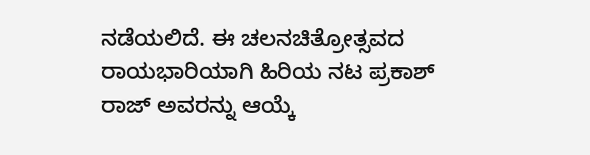ನಡೆಯಲಿದೆ. ಈ ಚಲನಚಿತ್ರೋತ್ಸವದ ರಾಯಭಾರಿಯಾಗಿ ಹಿರಿಯ ನಟ ಪ್ರಕಾಶ್ ರಾಜ್ ಅವರನ್ನು ಆಯ್ಕೆ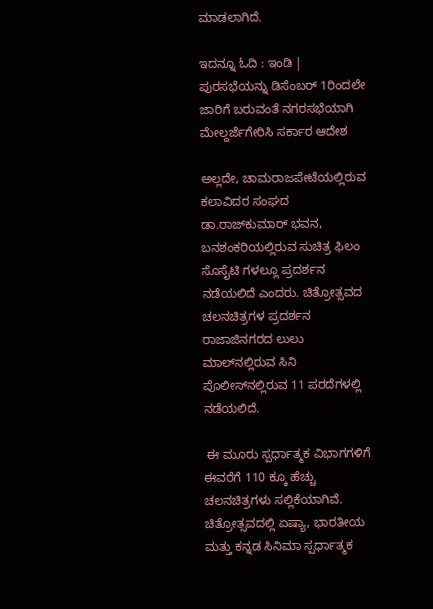ಮಾಡಲಾಗಿದೆ.

ಇದನ್ನೂ ಓದಿ : ಇಂಡಿ | ಪುರಸಭೆಯನ್ನು ಡಿಸೆಂಬರ್ 1ರಿಂದಲೇ ಜಾರಿಗೆ ಬರುವಂತೆ ನಗರಸಭೆಯಾಗಿ ಮೇಲ್ದರ್ಜೆಗೇರಿಸಿ ಸರ್ಕಾರ ಆದೇಶ

ಅಲ್ಲದೇ, ಚಾಮರಾಜಪೇಟೆಯಲ್ಲಿರುವ ಕಲಾವಿದರ ಸಂಘದ  ಡಾ.ರಾಜ್‌ಕುಮಾರ್‌ ಭವನ, ಬನಶಂಕರಿಯಲ್ಲಿರುವ ಸುಚಿತ್ರ ಫಿಲಂ ಸೊಸೈಟಿ ಗಳಲ್ಲೂ ಪ್ರದರ್ಶನ ನಡೆಯಲಿದೆ ಎಂದರು. ಚಿತ್ರೋತ್ಸವದ ಚಲನಚಿತ್ರಗಳ ಪ್ರದರ್ಶನ ರಾಜಾಜಿನಗರದ ಲುಲು ಮಾಲ್‌ನಲ್ಲಿರುವ ಸಿನಿ ಪೊಲೀಸ್‌ನಲ್ಲಿರುವ 11 ಪರದೆಗಳಲ್ಲಿ ನಡೆಯಲಿದೆ.

 ಈ ಮೂರು ಸ್ಪರ್ಧಾತ್ಮಕ ವಿಭಾಗಗಳಿಗೆ ಈವರೆಗೆ 110 ಕ್ಕೂ ಹೆಚ್ಚು ಚಲನಚಿತ್ರಗಳು ಸಲ್ಲಿಕೆಯಾಗಿವೆ.  ಚಿತ್ರೋತ್ಸವದಲ್ಲಿ ಏಷ್ಯಾ, ಭಾರತೀಯ ಮತ್ತು ಕನ್ನಡ ಸಿನಿಮಾ ಸ್ಪರ್ಧಾತ್ಮಕ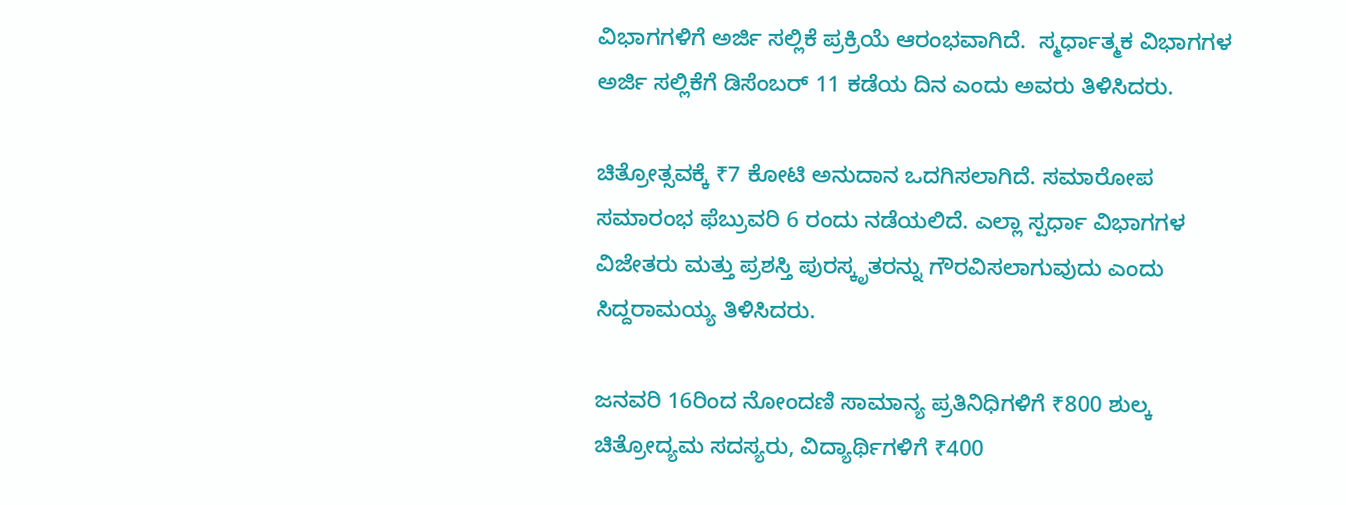ವಿಭಾಗಗಳಿಗೆ ಅರ್ಜಿ ಸಲ್ಲಿಕೆ ಪ್ರಕ್ರಿಯೆ ಆರಂಭವಾಗಿದೆ.  ಸ್ಮರ್ಧಾತ್ಮಕ ವಿಭಾಗಗಳ ಅರ್ಜಿ ಸಲ್ಲಿಕೆಗೆ ಡಿಸೆಂಬರ್‌ 11 ಕಡೆಯ ದಿನ ಎಂದು ಅವರು ತಿಳಿಸಿದರು.

ಚಿತ್ರೋತ್ಸವಕ್ಕೆ ₹7 ಕೋಟಿ ಅನುದಾನ ಒದಗಿಸಲಾಗಿದೆ. ಸಮಾರೋಪ ಸಮಾರಂಭ ಫೆಬ್ರುವರಿ 6 ರಂದು ನಡೆಯಲಿದೆ. ಎಲ್ಲಾ ಸ್ಪರ್ಧಾ ವಿಭಾಗಗಳ ವಿಜೇತರು ಮತ್ತು ಪ್ರಶಸ್ತಿ ಪುರಸ್ಕೃತರನ್ನು ಗೌರವಿಸಲಾಗುವುದು ಎಂದು ಸಿದ್ದರಾಮಯ್ಯ ತಿಳಿಸಿದರು.

ಜನವರಿ 16ರಿಂದ ನೋಂದಣಿ ಸಾಮಾನ್ಯ ಪ್ರತಿನಿಧಿಗಳಿಗೆ ₹800 ಶುಲ್ಕ ಚಿತ್ರೋದ್ಯಮ ಸದಸ್ಯರು, ವಿದ್ಯಾರ್ಥಿಗಳಿಗೆ ₹400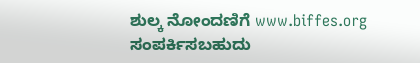ಶುಲ್ಕ ನೋಂದಣಿಗೆ www.biffes.org ಸಂಪರ್ಕಿಸಬಹುದು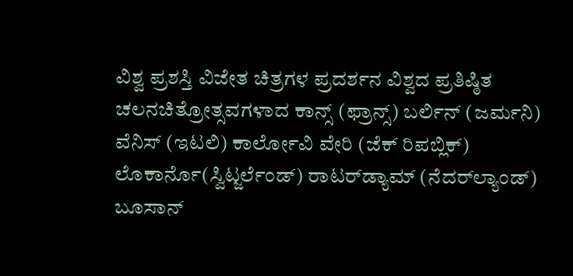ವಿಶ್ವ ಪ್ರಶಸ್ತಿ ವಿಜೇತ ಚಿತ್ರಗಳ ಪ್ರದರ್ಶನ ವಿಶ್ವದ ಪ್ರತಿಷ್ಠಿತ ಚಲನಚಿತ್ರೋತ್ಸವಗಳಾದ ಕಾನ್ಸ್‌ (ಫ್ರಾನ್ಸ್‌) ಬರ್ಲಿನ್‌ (ಜರ್ಮನಿ) ವೆನಿಸ್‌ (ಇಟಲಿ) ಕಾರ್ಲೋವಿ ವೇರಿ (ಜೆಕ್‌ ರಿಪಬ್ಲಿಕ್‌) ಲೊಕಾರ್ನೊ(ಸ್ವಿಟ್ಜರ್ಲೆಂಡ್‌) ರಾಟರ್‌ಡ್ಯಾಮ್‌ (ನೆದರ್‌ಲ್ಯಾಂಡ್‌) ಬೂಸಾನ್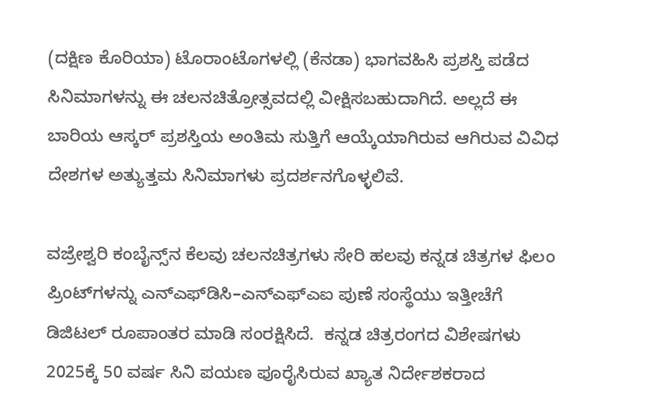(ದಕ್ಷಿಣ ಕೊರಿಯಾ) ಟೊರಾಂಟೊಗಳಲ್ಲಿ (ಕೆನಡಾ) ಭಾಗವಹಿಸಿ ಪ್ರಶಸ್ತಿ ಪಡೆದ ಸಿನಿಮಾಗಳನ್ನು ಈ ಚಲನಚಿತ್ರೋತ್ಸವದಲ್ಲಿ ವೀಕ್ಷಿಸಬಹುದಾಗಿದೆ. ಅಲ್ಲದೆ ಈ ಬಾರಿಯ ಆಸ್ಕರ್‌ ಪ್ರಶಸ್ತಿಯ ಅಂತಿಮ ಸುತ್ತಿಗೆ ಆಯ್ಕೆಯಾಗಿರುವ ಆಗಿರುವ ವಿವಿಧ ದೇಶಗಳ ಅತ್ಯುತ್ತಮ ಸಿನಿಮಾಗಳು ಪ್ರದರ್ಶನಗೊಳ್ಳಲಿವೆ.

ವಜ್ರೇಶ್ವರಿ ಕಂಬೈನ್ಸ್‌ನ ಕೆಲವು ಚಲನಚಿತ್ರಗಳು ಸೇರಿ ಹಲವು ಕನ್ನಡ ಚಿತ್ರಗಳ ಫಿಲಂ ಪ್ರಿಂಟ್‌ಗಳನ್ನು ಎನ್‌ಎಫ್‌ಡಿಸಿ–ಎನ್‌ಎಫ್‌ಎಐ ಪುಣೆ ಸಂಸ್ಥೆಯು ಇತ್ತೀಚೆಗೆ ಡಿಜಿಟಲ್‌ ರೂಪಾಂತರ ಮಾಡಿ ಸಂರಕ್ಷಿಸಿದೆ.  ಕನ್ನಡ ಚಿತ್ರರಂಗದ ವಿಶೇಷಗಳು 2025ಕ್ಕೆ 50 ವರ್ಷ ಸಿನಿ ಪಯಣ ಪೂರೈಸಿರುವ ಖ್ಯಾತ ನಿರ್ದೇಶಕರಾದ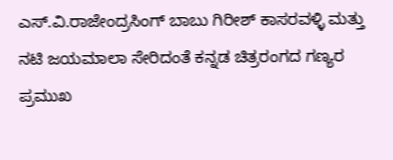ಎಸ್‌.ವಿ.ರಾಜೇಂದ್ರಸಿಂಗ್‌ ಬಾಬು ಗಿರೀಶ್ ಕಾಸರವಳ್ಳಿ ಮತ್ತು ನಟಿ ಜಯಮಾಲಾ ಸೇರಿದಂತೆ ಕನ್ನಡ ಚಿತ್ರರಂಗದ ಗಣ್ಯರ ಪ್ರಮುಖ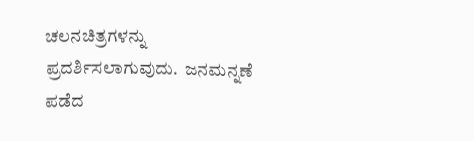ಚಲನಚಿತ್ರಗಳನ್ನು ಪ್ರದರ್ಶಿಸಲಾಗುವುದು.  ಜನಮನ್ನಣೆ ಪಡೆದ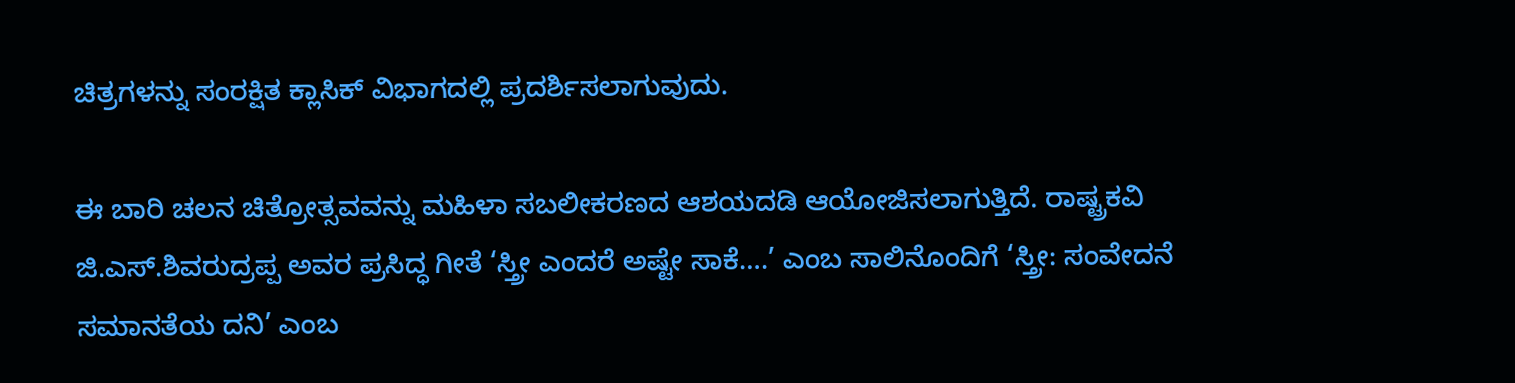ಚಿತ್ರಗಳನ್ನು ಸಂರಕ್ಷಿತ ಕ್ಲಾಸಿಕ್‌ ವಿಭಾಗದಲ್ಲಿ ಪ್ರದರ್ಶಿಸಲಾಗುವುದು.

ಈ ಬಾರಿ ಚಲನ ಚಿತ್ರೋತ್ಸವವನ್ನು ಮಹಿಳಾ ಸಬಲೀಕರಣದ ಆಶಯದಡಿ ಆಯೋಜಿಸಲಾಗುತ್ತಿದೆ. ರಾಷ್ಟ್ರಕವಿ ಜಿ.ಎಸ್.ಶಿವರುದ್ರಪ್ಪ ಅವರ ಪ್ರಸಿದ್ಧ ಗೀತೆ ‘ಸ್ತ್ರೀ ಎಂದರೆ ಅಷ್ಟೇ ಸಾಕೆ….’ ಎಂಬ ಸಾಲಿನೊಂದಿಗೆ ‘ಸ್ತ್ರೀ: ಸಂವೇದನೆ ಸಮಾನತೆಯ ದನಿ’ ಎಂಬ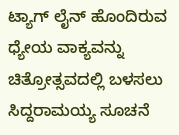ಟ್ಯಾಗ್ ಲೈನ್ ಹೊಂದಿರುವ ಧ್ಯೇಯ ವಾಕ್ಯವನ್ನು ಚಿತ್ರೋತ್ಸವದಲ್ಲಿ ಬಳಸಲು ಸಿದ್ದರಾಮಯ್ಯ ಸೂಚನೆ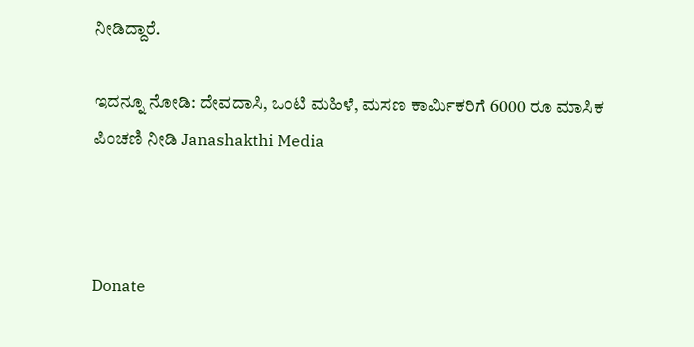ನೀಡಿದ್ದಾರೆ.

ಇದನ್ನೂ ನೋಡಿ: ದೇವದಾಸಿ, ಒಂಟಿ ಮಹಿಳೆ, ಮಸಣ ಕಾರ್ಮಿಕರಿಗೆ 6000 ರೂ ಮಾಸಿಕ ಪಿಂಚಣಿ ನೀಡಿ Janashakthi Media



Donate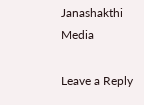Janashakthi Media

Leave a Reply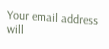Your email address will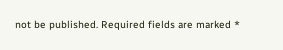not be published. Required fields are marked *